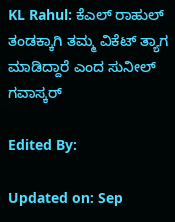KL Rahul: ಕೆಎಲ್ ರಾಹುಲ್ ತಂಡಕ್ಕಾಗಿ ತಮ್ಮ ವಿಕೆಟ್ ತ್ಯಾಗ ಮಾಡಿದ್ದಾರೆ ಎಂದ ಸುನೀಲ್ ಗವಾಸ್ಕರ್

Edited By:

Updated on: Sep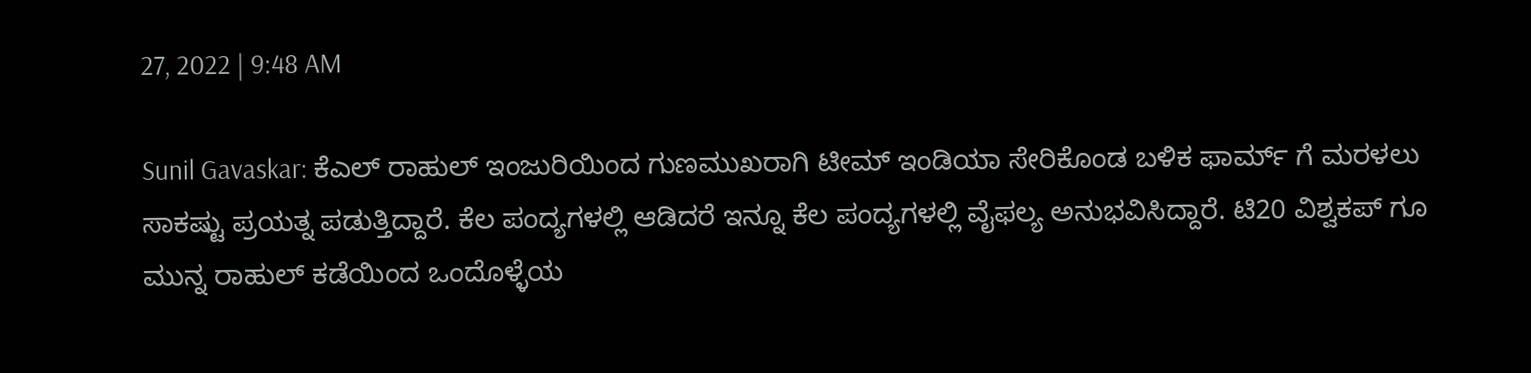27, 2022 | 9:48 AM

Sunil Gavaskar: ಕೆಎಲ್ ರಾಹುಲ್ ಇಂಜುರಿಯಿಂದ ಗುಣಮುಖರಾಗಿ ಟೀಮ್ ಇಂಡಿಯಾ ಸೇರಿಕೊಂಡ ಬಳಿಕ ಫಾರ್ಮ್ ಗೆ ಮರಳಲು ಸಾಕಷ್ಟು ಪ್ರಯತ್ನ ಪಡುತ್ತಿದ್ದಾರೆ. ಕೆಲ ಪಂದ್ಯಗಳಲ್ಲಿ ಆಡಿದರೆ ಇನ್ನೂ ಕೆಲ ಪಂದ್ಯಗಳಲ್ಲಿ ವೈಫಲ್ಯ ಅನುಭವಿಸಿದ್ದಾರೆ. ಟಿ20 ವಿಶ್ವಕಪ್ ಗೂ ಮುನ್ನ ರಾಹುಲ್ ಕಡೆಯಿಂದ ಒಂದೊಳ್ಳೆಯ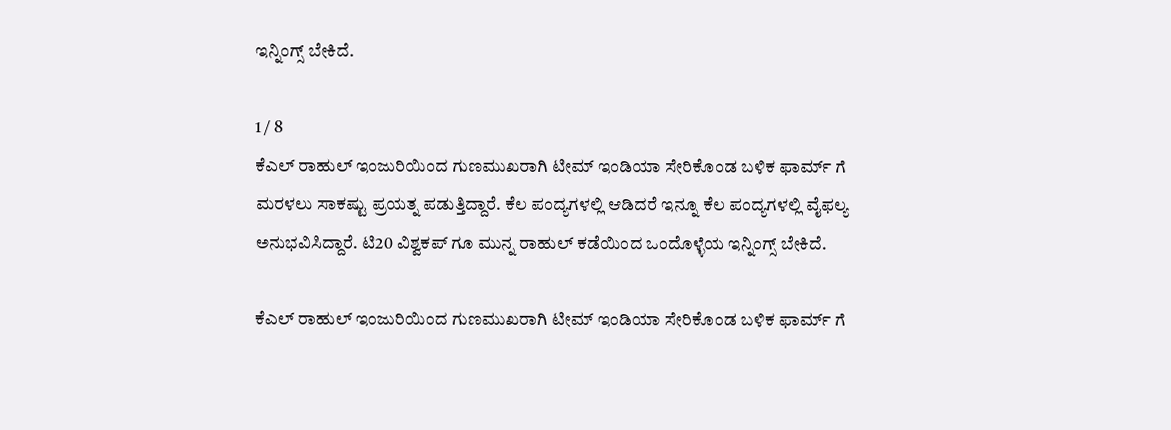ಇನ್ನಿಂಗ್ಸ್ ಬೇಕಿದೆ.

1 / 8
ಕೆಎಲ್ ರಾಹುಲ್ ಇಂಜುರಿಯಿಂದ ಗುಣಮುಖರಾಗಿ ಟೀಮ್ ಇಂಡಿಯಾ ಸೇರಿಕೊಂಡ ಬಳಿಕ ಫಾರ್ಮ್ ಗೆ ಮರಳಲು ಸಾಕಷ್ಟು ಪ್ರಯತ್ನ ಪಡುತ್ತಿದ್ದಾರೆ. ಕೆಲ ಪಂದ್ಯಗಳಲ್ಲಿ ಆಡಿದರೆ ಇನ್ನೂ ಕೆಲ ಪಂದ್ಯಗಳಲ್ಲಿ ವೈಫಲ್ಯ ಅನುಭವಿಸಿದ್ದಾರೆ. ಟಿ20 ವಿಶ್ವಕಪ್ ಗೂ ಮುನ್ನ ರಾಹುಲ್ ಕಡೆಯಿಂದ ಒಂದೊಳ್ಳೆಯ ಇನ್ನಿಂಗ್ಸ್ ಬೇಕಿದೆ.

ಕೆಎಲ್ ರಾಹುಲ್ ಇಂಜುರಿಯಿಂದ ಗುಣಮುಖರಾಗಿ ಟೀಮ್ ಇಂಡಿಯಾ ಸೇರಿಕೊಂಡ ಬಳಿಕ ಫಾರ್ಮ್ ಗೆ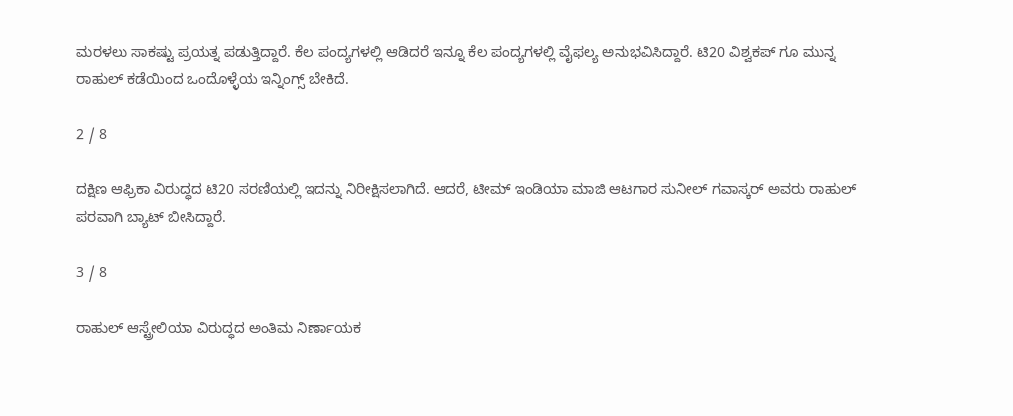ಮರಳಲು ಸಾಕಷ್ಟು ಪ್ರಯತ್ನ ಪಡುತ್ತಿದ್ದಾರೆ. ಕೆಲ ಪಂದ್ಯಗಳಲ್ಲಿ ಆಡಿದರೆ ಇನ್ನೂ ಕೆಲ ಪಂದ್ಯಗಳಲ್ಲಿ ವೈಫಲ್ಯ ಅನುಭವಿಸಿದ್ದಾರೆ. ಟಿ20 ವಿಶ್ವಕಪ್ ಗೂ ಮುನ್ನ ರಾಹುಲ್ ಕಡೆಯಿಂದ ಒಂದೊಳ್ಳೆಯ ಇನ್ನಿಂಗ್ಸ್ ಬೇಕಿದೆ.

2 / 8

ದಕ್ಷಿಣ ಆಫ್ರಿಕಾ ವಿರುದ್ಧದ ಟಿ20 ಸರಣಿಯಲ್ಲಿ ಇದನ್ನು ನಿರೀಕ್ಷಿಸಲಾಗಿದೆ. ಆದರೆ, ಟೀಮ್ ಇಂಡಿಯಾ ಮಾಜಿ ಆಟಗಾರ ಸುನೀಲ್ ಗವಾಸ್ಕರ್ ಅವರು ರಾಹುಲ್ ಪರವಾಗಿ ಬ್ಯಾಟ್ ಬೀಸಿದ್ದಾರೆ.

3 / 8

ರಾಹುಲ್ ಆಸ್ಟ್ರೇಲಿಯಾ ವಿರುದ್ಧದ ಅಂತಿಮ ನಿರ್ಣಾಯಕ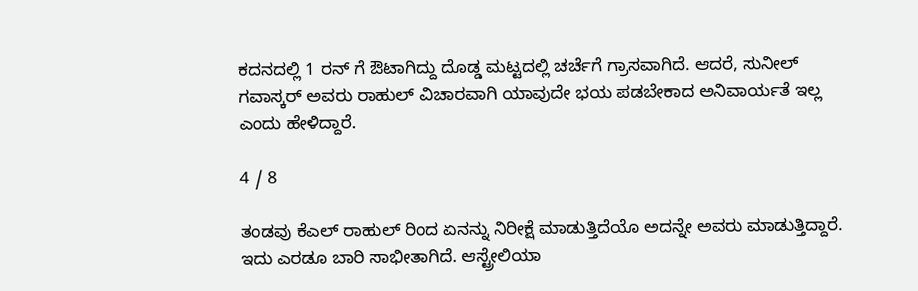ಕದನದಲ್ಲಿ 1 ರನ್ ಗೆ ಔಟಾಗಿದ್ದು ದೊಡ್ಡ ಮಟ್ಟದಲ್ಲಿ ಚರ್ಚೆಗೆ ಗ್ರಾಸವಾಗಿದೆ. ಆದರೆ, ಸುನೀಲ್ ಗವಾಸ್ಕರ್ ಅವರು ರಾಹುಲ್ ವಿಚಾರವಾಗಿ ಯಾವುದೇ ಭಯ ಪಡಬೇಕಾದ ಅನಿವಾರ್ಯತೆ ಇಲ್ಲ ಎಂದು ಹೇಳಿದ್ದಾರೆ.

4 / 8

ತಂಡವು ಕೆಎಲ್ ರಾಹುಲ್ ರಿಂದ ಏನನ್ನು ನಿರೀಕ್ಷೆ ಮಾಡುತ್ತಿದೆಯೊ ಅದನ್ನೇ ಅವರು ಮಾಡುತ್ತಿದ್ದಾರೆ. ಇದು ಎರಡೂ ಬಾರಿ ಸಾಭೀತಾಗಿದೆ. ಆಸ್ಟ್ರೇಲಿಯಾ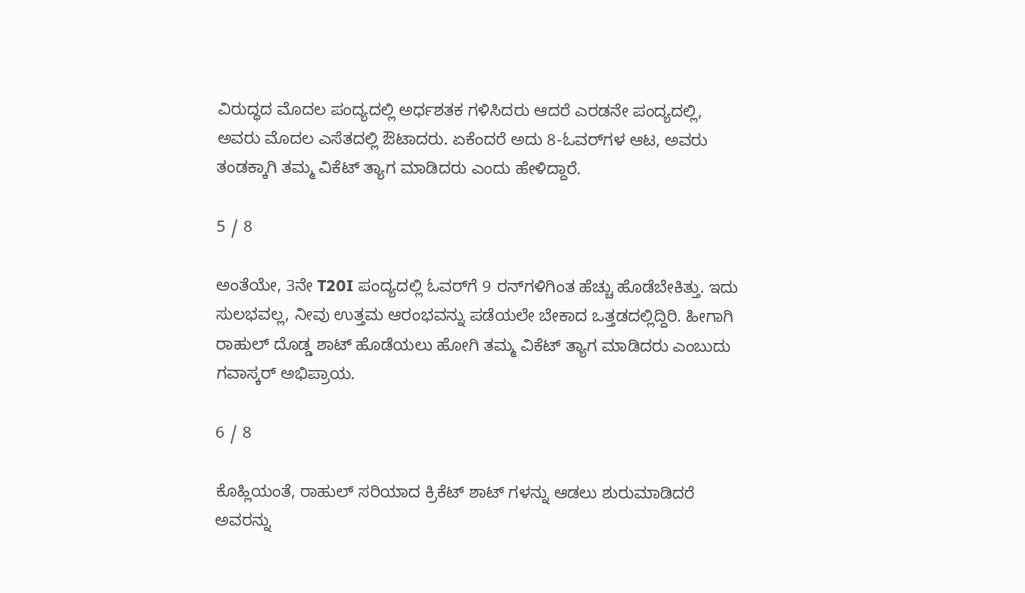ವಿರುದ್ಧದ ಮೊದಲ ಪಂದ್ಯದಲ್ಲಿ ಅರ್ಧಶತಕ ಗಳಿಸಿದರು ಆದರೆ ಎರಡನೇ ಪಂದ್ಯದಲ್ಲಿ, ಅವರು ಮೊದಲ ಎಸೆತದಲ್ಲಿ ಔಟಾದರು. ಏಕೆಂದರೆ ಅದು 8-ಓವರ್‌ಗಳ ಆಟ, ಅವರು ತಂಡಕ್ಕಾಗಿ ತಮ್ಮ ವಿಕೆಟ್ ತ್ಯಾಗ ಮಾಡಿದರು ಎಂದು ಹೇಳಿದ್ದಾರೆ.

5 / 8

ಅಂತೆಯೇ, 3ನೇ T20I ಪಂದ್ಯದಲ್ಲಿ ಓವರ್‌ಗೆ 9 ರನ್‌ಗಳಿಗಿಂತ ಹೆಚ್ಚು ಹೊಡೆಬೇಕಿತ್ತು. ಇದು ಸುಲಭವಲ್ಲ, ನೀವು ಉತ್ತಮ ಆರಂಭವನ್ನು ಪಡೆಯಲೇ ಬೇಕಾದ ಒತ್ತಡದಲ್ಲಿದ್ದಿರಿ. ಹೀಗಾಗಿ ರಾಹುಲ್ ದೊಡ್ಡ ಶಾಟ್ ಹೊಡೆಯಲು ಹೋಗಿ ತಮ್ಮ ವಿಕೆಟ್ ತ್ಯಾಗ ಮಾಡಿದರು ಎಂಬುದು ಗವಾಸ್ಕರ್ ಅಭಿಪ್ರಾಯ.

6 / 8

ಕೊಹ್ಲಿಯಂತೆ, ರಾಹುಲ್ ಸರಿಯಾದ ಕ್ರಿಕೆಟ್ ಶಾಟ್‌ ಗಳನ್ನು ಆಡಲು ಶುರುಮಾಡಿದರೆ ಅವರನ್ನು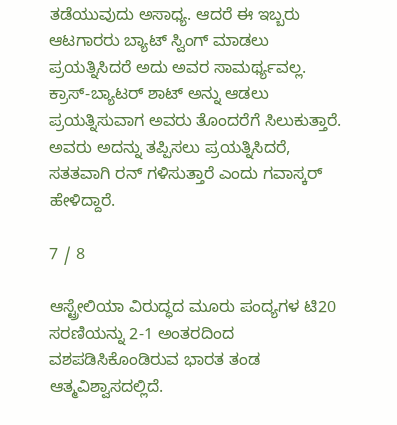ತಡೆಯುವುದು ಅಸಾಧ್ಯ. ಆದರೆ ಈ ಇಬ್ಬರು ಆಟಗಾರರು ಬ್ಯಾಟ್ ಸ್ವಿಂಗ್ ಮಾಡಲು ಪ್ರಯತ್ನಿಸಿದರೆ ಅದು ಅವರ ಸಾಮರ್ಥ್ಯವಲ್ಲ. ಕ್ರಾಸ್-ಬ್ಯಾಟರ್ ಶಾಟ್ ಅನ್ನು ಆಡಲು ಪ್ರಯತ್ನಿಸುವಾಗ ಅವರು ತೊಂದರೆಗೆ ಸಿಲುಕುತ್ತಾರೆ. ಅವರು ಅದನ್ನು ತಪ್ಪಿಸಲು ಪ್ರಯತ್ನಿಸಿದರೆ, ಸತತವಾಗಿ ರನ್ ಗಳಿಸುತ್ತಾರೆ ಎಂದು ಗವಾಸ್ಕರ್ ಹೇಳಿದ್ದಾರೆ.

7 / 8

ಆಸ್ಟ್ರೇಲಿಯಾ ವಿರುದ್ಧದ ಮೂರು ಪಂದ್ಯಗಳ ಟಿ20 ಸರಣಿಯನ್ನು 2-1 ಅಂತರದಿಂದ ವಶಪಡಿಸಿಕೊಂಡಿರುವ ಭಾರತ ತಂಡ ಆತ್ಮವಿಶ್ವಾಸದಲ್ಲಿದೆ.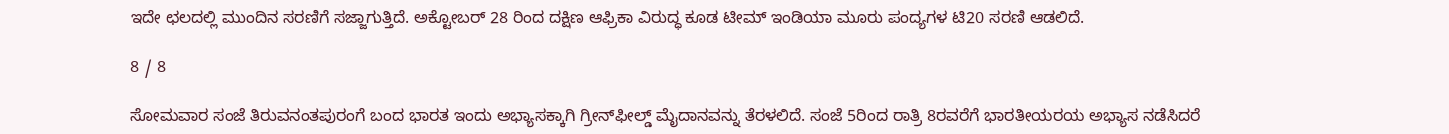ಇದೇ ಛಲದಲ್ಲಿ ಮುಂದಿನ ಸರಣಿಗೆ ಸಜ್ಜಾಗುತ್ತಿದೆ. ಅಕ್ಟೋಬರ್ 28 ರಿಂದ ದಕ್ಷಿಣ ಆಫ್ರಿಕಾ ವಿರುದ್ಧ ಕೂಡ ಟೀಮ್ ಇಂಡಿಯಾ ಮೂರು ಪಂದ್ಯಗಳ ಟಿ20 ಸರಣಿ ಆಡಲಿದೆ.

8 / 8

ಸೋಮವಾರ ಸಂಜೆ ತಿರುವನಂತಪುರಂಗೆ ಬಂದ ಭಾರತ ಇಂದು ಅಭ್ಯಾಸಕ್ಕಾಗಿ ಗ್ರೀನ್‌ಫೀಲ್ಡ್ ಮೈದಾನವನ್ನು ತೆರಳಲಿದೆ. ಸಂಜೆ 5ರಿಂದ ರಾತ್ರಿ 8ರವರೆಗೆ ಭಾರತೀಯರಯ ಅಭ್ಯಾಸ ನಡೆಸಿದರೆ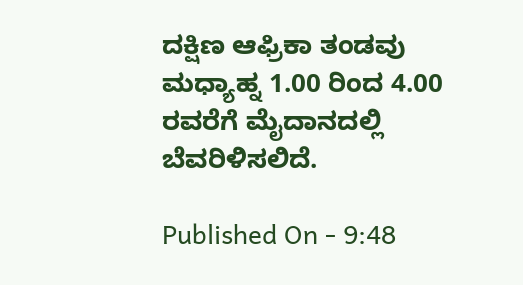ದಕ್ಷಿಣ ಆಫ್ರಿಕಾ ತಂಡವು ಮಧ್ಯಾಹ್ನ 1.00 ರಿಂದ 4.00 ರವರೆಗೆ ಮೈದಾನದಲ್ಲಿ ಬೆವರಿಳಿಸಲಿದೆ.

Published On - 9:48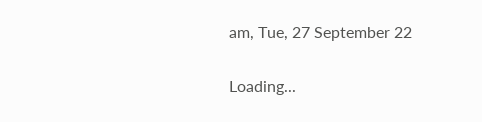am, Tue, 27 September 22

Loading...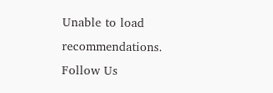Unable to load recommendations.
Follow Us